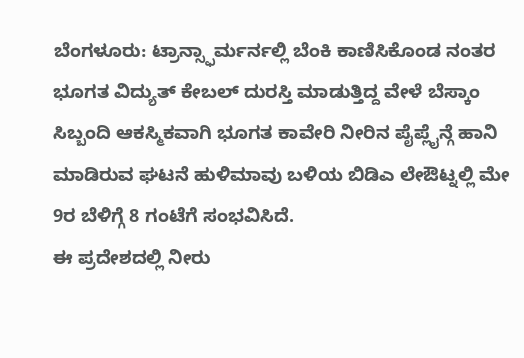ಬೆಂಗಳೂರು: ಟ್ರಾನ್ಸ್ಫಾರ್ಮರ್ನಲ್ಲಿ ಬೆಂಕಿ ಕಾಣಿಸಿಕೊಂಡ ನಂತರ ಭೂಗತ ವಿದ್ಯುತ್ ಕೇಬಲ್ ದುರಸ್ತಿ ಮಾಡುತ್ತಿದ್ದ ವೇಳೆ ಬೆಸ್ಕಾಂ ಸಿಬ್ಬಂದಿ ಆಕಸ್ಮಿಕವಾಗಿ ಭೂಗತ ಕಾವೇರಿ ನೀರಿನ ಪೈಪ್ಲೈನ್ಗೆ ಹಾನಿ ಮಾಡಿರುವ ಘಟನೆ ಹುಳಿಮಾವು ಬಳಿಯ ಬಿಡಿಎ ಲೇಔಟ್ನಲ್ಲಿ ಮೇ 9ರ ಬೆಳಿಗ್ಗೆ 8 ಗಂಟೆಗೆ ಸಂಭವಿಸಿದೆ.
ಈ ಪ್ರದೇಶದಲ್ಲಿ ನೀರು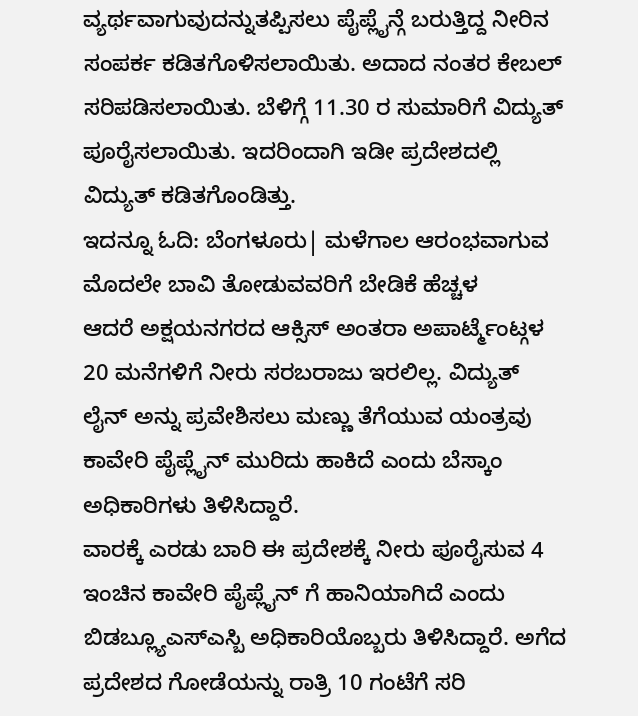ವ್ಯರ್ಥವಾಗುವುದನ್ನುತಪ್ಪಿಸಲು ಪೈಪ್ಲೈನ್ಗೆ ಬರುತ್ತಿದ್ದ ನೀರಿನ ಸಂಪರ್ಕ ಕಡಿತಗೊಳಿಸಲಾಯಿತು. ಅದಾದ ನಂತರ ಕೇಬಲ್ ಸರಿಪಡಿಸಲಾಯಿತು. ಬೆಳಿಗ್ಗೆ 11.30 ರ ಸುಮಾರಿಗೆ ವಿದ್ಯುತ್ ಪೂರೈಸಲಾಯಿತು. ಇದರಿಂದಾಗಿ ಇಡೀ ಪ್ರದೇಶದಲ್ಲಿ ವಿದ್ಯುತ್ ಕಡಿತಗೊಂಡಿತ್ತು.
ಇದನ್ನೂ ಓದಿ: ಬೆಂಗಳೂರು| ಮಳೆಗಾಲ ಆರಂಭವಾಗುವ ಮೊದಲೇ ಬಾವಿ ತೋಡುವವರಿಗೆ ಬೇಡಿಕೆ ಹೆಚ್ಚಳ
ಆದರೆ ಅಕ್ಷಯನಗರದ ಆಕ್ಸಿಸ್ ಅಂತರಾ ಅಪಾರ್ಟ್ಮೆಂಟ್ಗಳ 20 ಮನೆಗಳಿಗೆ ನೀರು ಸರಬರಾಜು ಇರಲಿಲ್ಲ. ವಿದ್ಯುತ್ ಲೈನ್ ಅನ್ನು ಪ್ರವೇಶಿಸಲು ಮಣ್ಣು ತೆಗೆಯುವ ಯಂತ್ರವು ಕಾವೇರಿ ಪೈಪ್ಲೈನ್ ಮುರಿದು ಹಾಕಿದೆ ಎಂದು ಬೆಸ್ಕಾಂ ಅಧಿಕಾರಿಗಳು ತಿಳಿಸಿದ್ದಾರೆ.
ವಾರಕ್ಕೆ ಎರಡು ಬಾರಿ ಈ ಪ್ರದೇಶಕ್ಕೆ ನೀರು ಪೂರೈಸುವ 4 ಇಂಚಿನ ಕಾವೇರಿ ಪೈಪ್ಲೈನ್ ಗೆ ಹಾನಿಯಾಗಿದೆ ಎಂದು ಬಿಡಬ್ಲ್ಯೂಎಸ್ಎಸ್ಬಿ ಅಧಿಕಾರಿಯೊಬ್ಬರು ತಿಳಿಸಿದ್ದಾರೆ. ಅಗೆದ ಪ್ರದೇಶದ ಗೋಡೆಯನ್ನು ರಾತ್ರಿ 10 ಗಂಟೆಗೆ ಸರಿ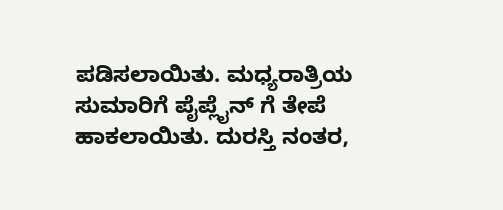ಪಡಿಸಲಾಯಿತು. ಮಧ್ಯರಾತ್ರಿಯ ಸುಮಾರಿಗೆ ಪೈಪ್ಲೈನ್ ಗೆ ತೇಪೆ ಹಾಕಲಾಯಿತು. ದುರಸ್ತಿ ನಂತರ,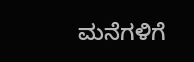ಮನೆಗಳಿಗೆ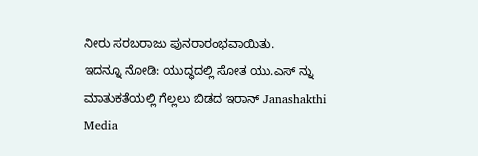ನೀರು ಸರಬರಾಜು ಪುನರಾರಂಭವಾಯಿತು.
ಇದನ್ನೂ ನೋಡಿ: ಯುದ್ಧದಲ್ಲಿ ಸೋತ ಯು.ಎಸ್ ನ್ನು ಮಾತುಕತೆಯಲ್ಲಿ ಗೆಲ್ಲಲು ಬಿಡದ ಇರಾನ್ Janashakthi Media